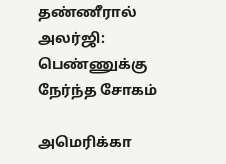தண்ணீரால் அலர்ஜி: பெண்ணுக்கு நேர்ந்த சோகம்

அமெரிக்கா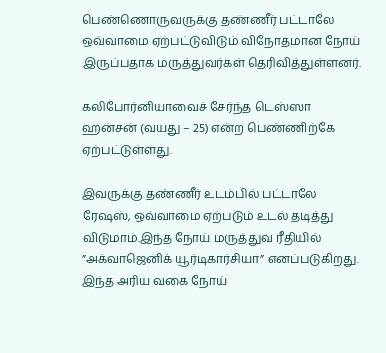பெண்ணொருவருக்கு தண்ணீர் பட்டாலே ஒவ்வாமை ஏற்பட்டுவிடும் விநோதமான நோய் இருப்பதாக மருத்துவர்கள் தெரிவித்துள்ளனர்.

கலிபோர்னியாவைச் சேர்ந்த டெஸ்ஸா ஹன்சன் (வயது – 25) என்ற பெண்ணிற்கே ஏற்பட்டுள்ளது.

இவருக்கு தண்ணீர் உடம்பில் பட்டாலே ரேஷஸ், ஒவ்வாமை ஏற்படும் உடல் தடித்து விடுமாம்.இந்த நோய் மருத்துவ ரீதியில் ”அக்வாஜெனிக் யூர்டிகார்சியா” எனப்படுகிறது. இந்த அரிய வகை நோய்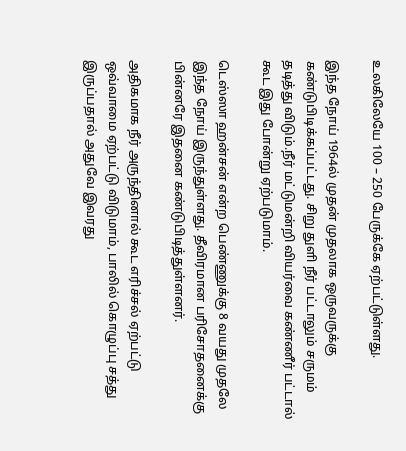உலகிலேயே 100 – 250 பேருக்கே ஏற்பட்டுள்ளது.

இந்த நோய் 1964ல் முதன் முதலாக ஒருவருக்கு கண்டுபிடிக்கப்பட்டது. சிறு துளி நீர் பட்டாலும் சருமம் தடித்து விடும்.நீர் மட்டுமன்றி வியர்வை கண்ணீர் பட்டால் கூட இது போன்று ஏற்படுமாம்.

டெஸ்ஸா ஹன்சன் என்ற பெண்ணுக்கு 8 வயது முதலே இந்த நோய் இருந்துள்ளது. தீவிரமான பரிசோதனைக்கு பின்னரே இதனை கண்டுபிடித்துள்ளனர்.

அதிகமாக நீர் அருந்தினால் கூட எரிச்சல் ஏற்பட்டு ஒவ்வாமை ஏற்பட்டு விடுமாம், பாலில் கொழுப்பு சத்து இருப்பதால் அதுவே இவரது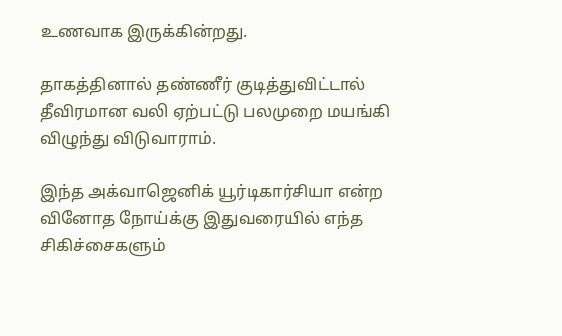உணவாக இருக்கின்றது.

தாகத்தினால் தண்ணீர் குடித்துவிட்டால் தீவிரமான வலி ஏற்பட்டு பலமுறை மயங்கி விழுந்து விடுவாராம்.

இந்த அக்வாஜெனிக் யூர்டிகார்சியா என்ற வினோத நோய்க்கு இதுவரையில் எந்த சிகிச்சைகளும்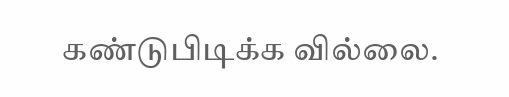கண்டுபிடிக்க வில்லை.